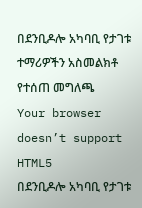በደንቢዶሎ አካባቢ የታገቱ ተማሪዎችን አስመልክቶ የተሰጠ መግለጫ
Your browser doesn’t support HTML5
በደንቢዶሎ አካባቢ የታገቱ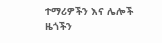ተማሪዎችን እና ሌሎች ዜጎችን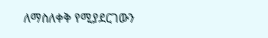ለማስለቀቅ የሚያደርገውን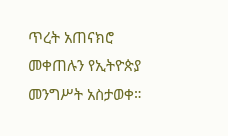ጥረት አጠናክሮ መቀጠሉን የኢትዮጵያ መንግሥት አስታወቀ።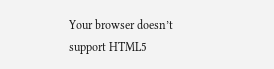Your browser doesn’t support HTML5